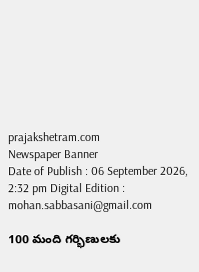prajakshetram.com
Newspaper Banner
Date of Publish : 06 September 2026, 2:32 pm Digital Edition : mohan.sabbasani@gmail.com

100 మంది గర్భిణులకు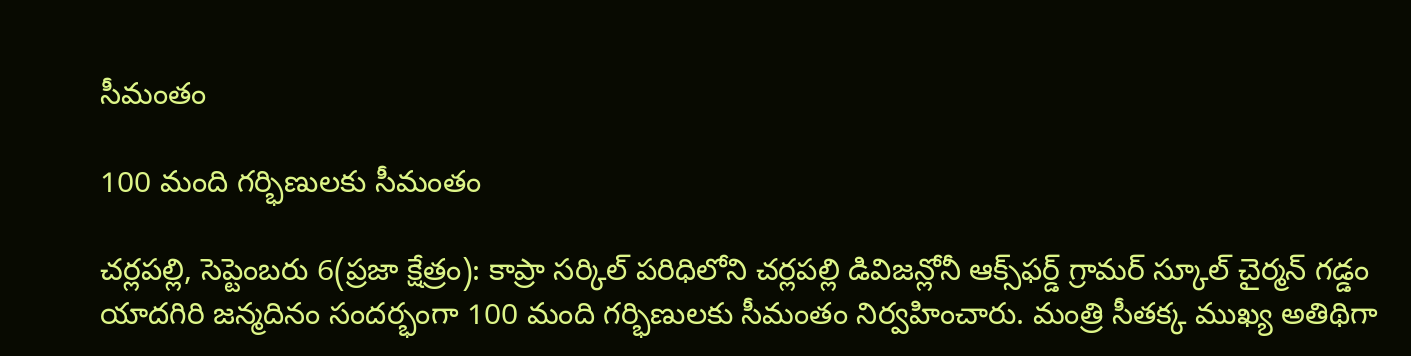సీమంతం

100 మంది గర్భిణులకు సీమంతం

చర్లపల్లి, సెప్టెంబరు 6(ప్రజా క్షేత్రం): కాప్రా సర్కిల్ పరిధిలోని చర్లపల్లి డివిజన్లోనీ ఆక్స్‌ఫర్డ్‌ గ్రామర్‌ స్కూల్‌ చైర్మన్‌ గడ్డం యాదగిరి జన్మదినం సందర్భంగా 100 మంది గర్భిణులకు సీమంతం నిర్వహించారు. మంత్రి సీతక్క ముఖ్య అతిథిగా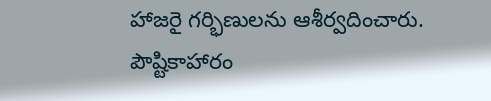హాజరై గర్భిణులను ఆశీర్వదించారు. పౌష్టికాహారం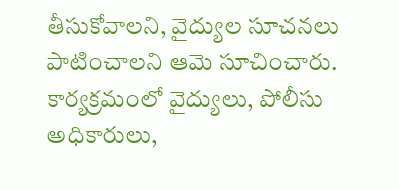తీసుకోవాలని, వైద్యుల సూచనలు పాటించాలని ఆమె సూచించారు. కార్యక్రమంలో వైద్యులు, పోలీసు అధికారులు,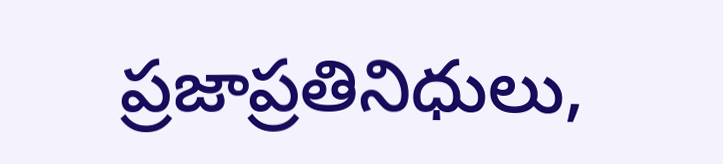ప్రజాప్రతినిధులు,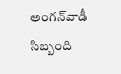అంగన్‌వాడీ సిబ్బంది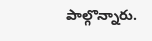పాల్గొన్నారు.